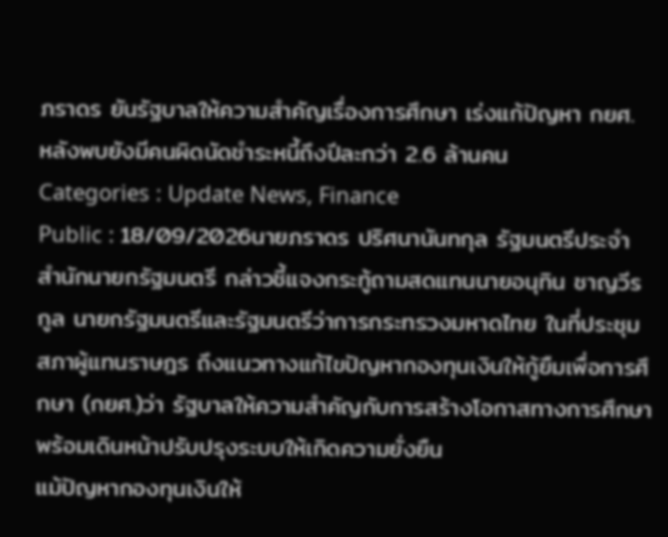ภราดร ยันรัฐบาลให้ความสำคัญเรื่องการศึกษา เร่งแก้ปัญหา กยศ. หลังพบยังมีคนผิดนัดชำระหนี้ถึงปีละกว่า 2.6 ล้านคน
Categories : Update News, Finance
Public : 18/09/2026นายภราดร ปริศนานันทกุล รัฐมนตรีประจำสำนักนายกรัฐมนตรี กล่าวชี้แจงกระทู้ถามสดแทนนายอนุทิน ชาญวีรกูล นายกรัฐมนตรีและรัฐมนตรีว่าการกระทรวงมหาดไทย ในที่ประชุมสภาผู้แทนราษฎร ถึงแนวทางแก้ไขปัญหากองทุนเงินให้กู้ยืมเพื่อการศึกษา (กยศ.)ว่า รัฐบาลให้ความสำคัญกับการสร้างโอกาสทางการศึกษา พร้อมเดินหน้าปรับปรุงระบบให้เกิดความยั่งยืน
แม้ปัญหากองทุนเงินให้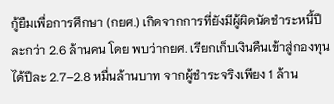กู้ยืมเพื่อการศึกษา (กยศ.) เกิดจากการที่ยังมีผู้ผิดนัดชำระหนี้ปีละกว่า 2.6 ล้านคน โดย พบว่ากยศ. เรียกเก็บเงินคืนเข้าสู่กองทุนได้ปีละ 2.7–2.8 หมื่นล้านบาท จากผู้ชำระจริงเพียง 1 ล้าน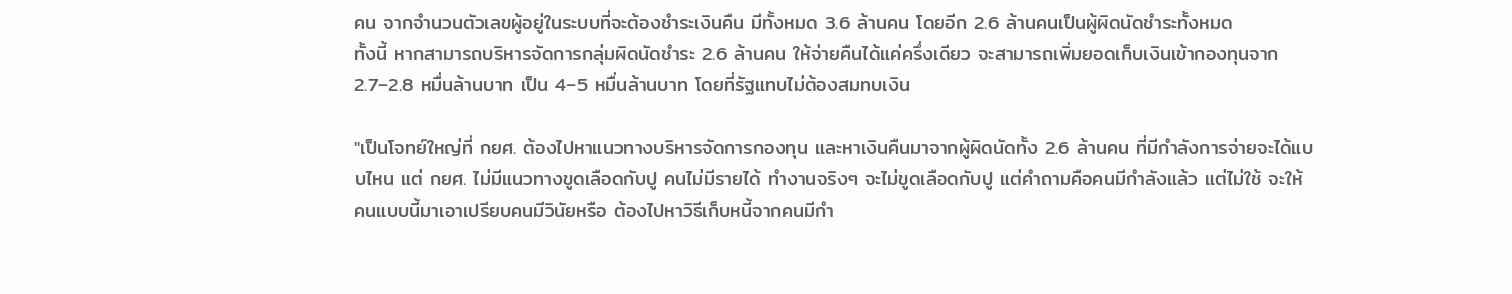คน จากจำนวนตัวเลขผู้อยู่ในระบบที่จะต้องชำระเงินคืน มีทั้งหมด 3.6 ล้านคน โดยอีก 2.6 ล้านคนเป็นผู้ผิดนัดชำระทั้งหมด
ทั้งนี้ หากสามารถบริหารจัดการกลุ่มผิดนัดชำระ 2.6 ล้านคน ให้จ่ายคืนได้แค่ครึ่งเดียว จะสามารถเพิ่มยอดเก็บเงินเข้ากองทุนจาก 2.7–2.8 หมื่นล้านบาท เป็น 4–5 หมื่นล้านบาท โดยที่รัฐแทบไม่ต้องสมทบเงิน

"เป็นโจทย์ใหญ่ที่ กยศ. ต้องไปหาแนวทางบริหารจัดการกองทุน และหาเงินคืนมาจากผู้ผิดนัดทั้ง 2.6 ล้านคน ที่มีกำลังการจ่ายจะได้แบบไหน แต่ กยศ. ไม่มีแนวทางขูดเลือดกับปู คนไม่มีรายได้ ทำงานจริงๆ จะไม่ขูดเลือดกับปู แต่คำถามคือคนมีกำลังแล้ว แต่ไม่ใช้ จะให้คนแบบนี้มาเอาเปรียบคนมีวินัยหรือ ต้องไปหาวิธีเก็บหนี้จากคนมีกำ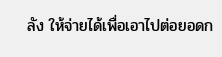ลัง ให้จ่ายได้เพื่อเอาไปต่อยอดก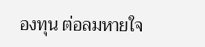องทุน ต่อลมหายใจ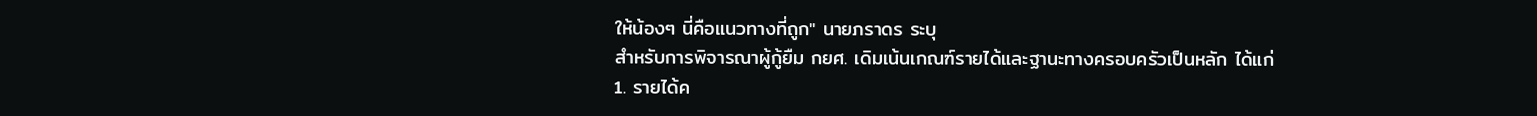ให้น้องๆ นี่คือแนวทางที่ถูก" นายภราดร ระบุ
สำหรับการพิจารณาผู้กู้ยืม กยศ. เดิมเน้นเกณฑ์รายได้และฐานะทางครอบครัวเป็นหลัก ได้แก่
1. รายได้ค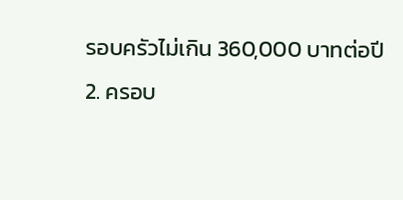รอบครัวไม่เกิน 360,000 บาทต่อปี
2. ครอบ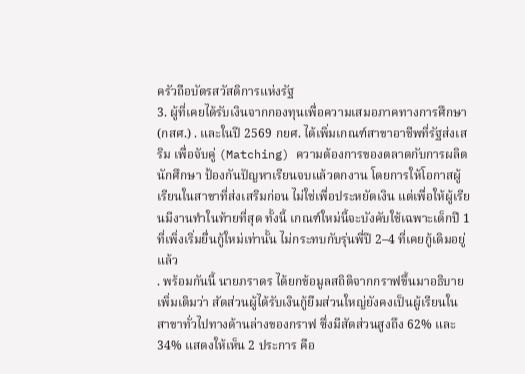ครัวถือบัตรสวัสดิการแห่งรัฐ
3. ผู้ที่เคยได้รับเงินจากกองทุนเพื่อความเสมอภาคทางการศึกษา (กสศ.) . และในปี 2569 กยศ. ได้เพิ่มเกณฑ์สาขาอาชีพที่รัฐส่งเสริม เพื่อจับคู่ (Matching) ความต้องการของตลาดกับการผลิตนักศึกษา ป้องกันปัญหาเรียนจบแล้วตกงาน โดยการให้โอกาสผู้เรียนในสาขาที่ส่งเสริมก่อน ไม่ใช่เพื่อประหยัดเงิน แต่เพื่อให้ผู้เรียนมีงานทำในท้ายที่สุด ทั้งนี้ เกณฑ์ใหม่นี้จะบังคับใช้เฉพาะเด็กปี 1 ที่เพิ่งเริ่มยื่นกู้ใหม่เท่านั้น ไม่กระทบกับรุ่นพี่ปี 2–4 ที่เคยกู้เดิมอยู่แล้ว
. พร้อมกันนี้ นายภราดร ได้ยกข้อมูลสถิติจากกราฟขึ้นมาอธิบายเพิ่มเติมว่า สัดส่วนผู้ได้รับเงินกู้ยืมส่วนใหญ่ยังคงเป็นผู้เรียนในสาขาทั่วไปทางด้านล่างของกราฟ ซึ่งมีสัดส่วนสูงถึง 62% และ 34% แสดงให้เห็น 2 ประการ คือ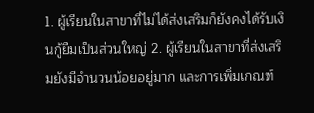1. ผู้เรียนในสาขาที่ไม่ได้ส่งเสริมก็ยังคงได้รับเงินกู้ยืมเป็นส่วนใหญ่ 2. ผู้เรียนในสาขาที่ส่งเสริมยังมีจำนวนน้อยอยู่มาก และการเพิ่มเกณฑ์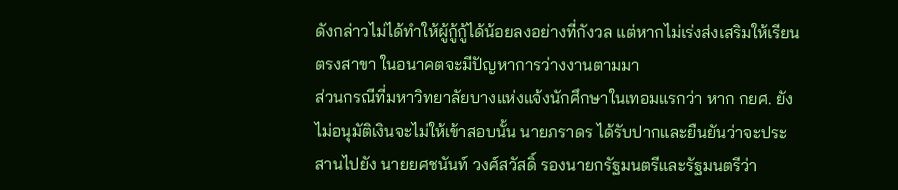ดังกล่าวไม่ได้ทำให้ผู้กู้กู้ได้น้อยลงอย่างที่กังวล แต่หากไม่เร่งส่งเสริมให้เรียนตรงสาขา ในอนาคตจะมีปัญหาการว่างงานตามมา
ส่วนกรณีที่มหาวิทยาลัยบางแห่งแจ้งนักศึกษาในเทอมแรกว่า หาก กยศ. ยังไม่อนุมัติเงินจะไม่ให้เข้าสอบนั้น นายภราดร ได้รับปากและยืนยันว่าจะประสานไปยัง นายยศชนันท์ วงศ์สวัสดิ์ รองนายกรัฐมนตรีและรัฐมนตรีว่า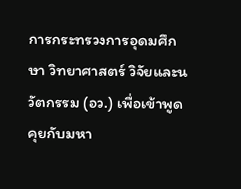การกระทรวงการอุดมศึกษา วิทยาศาสตร์ วิจัยและนวัตกรรม (อว.) เพื่อเข้าพูดคุยกับมหา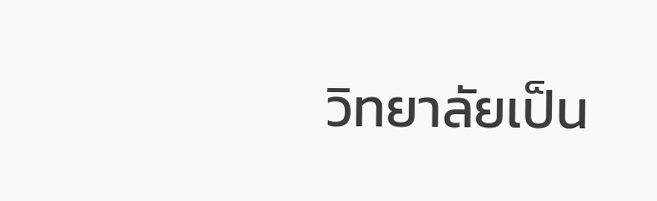วิทยาลัยเป็น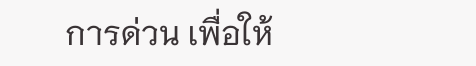การด่วน เพื่อให้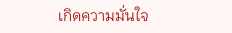เกิดความมั่นใจ